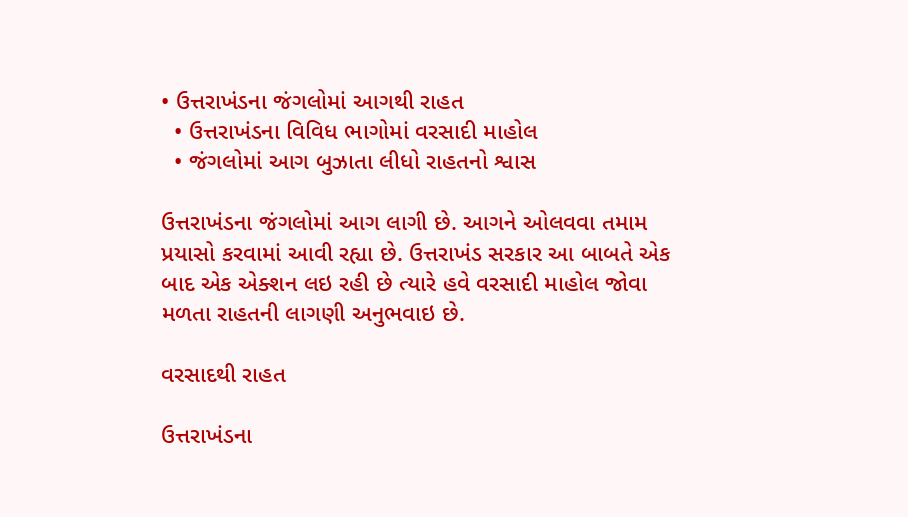• ઉત્તરાખંડના જંગલોમાં આગથી રાહત
  • ઉત્તરાખંડના વિવિધ ભાગોમાં વરસાદી માહોલ
  • જંગલોમાં આગ બુઝાતા લીધો રાહતનો શ્વાસ

ઉત્તરાખંડના જંગલોમાં આગ લાગી છે. આગને ઓલવવા તમામ પ્રયાસો કરવામાં આવી રહ્યા છે. ઉત્તરાખંડ સરકાર આ બાબતે એક બાદ એક એક્શન લઇ રહી છે ત્યારે હવે વરસાદી માહોલ જોવા મળતા રાહતની લાગણી અનુભવાઇ છે.

વરસાદથી રાહત

ઉત્તરાખંડના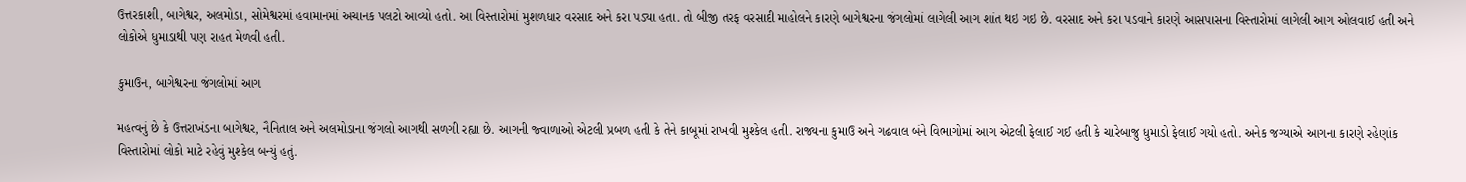ઉત્તરકાશી, બાગેશ્વર, અલમોડા, સોમેશ્વરમાં હવામાનમાં અચાનક પલટો આવ્યો હતો. આ વિસ્તારોમાં મુશળધાર વરસાદ અને કરા પડ્યા હતા. તો બીજી તરફ વરસાદી માહોલને કારણે બાગેશ્વરના જંગલોમાં લાગેલી આગ શાંત થઇ ગઇ છે. વરસાદ અને કરા પડવાને કારણે આસપાસના વિસ્તારોમાં લાગેલી આગ ઓલવાઈ હતી અને લોકોએ ધુમાડાથી પણ રાહત મેળવી હતી.

કુમાઉન, બાગેશ્વરના જંગલોમાં આગ

મહત્વનું છે કે ઉત્તરાખંડના બાગેશ્વર, નૈનિતાલ અને અલમોડાના જંગલો આગથી સળગી રહ્યા છે. આગની જ્વાળાઓ એટલી પ્રબળ હતી કે તેને કાબૂમાં રાખવી મુશ્કેલ હતી. રાજ્યના કુમાઉ અને ગઢવાલ બંને વિભાગોમાં આગ એટલી ફેલાઈ ગઈ હતી કે ચારેબાજુ ધુમાડો ફેલાઈ ગયો હતો. અનેક જગ્યાએ આગના કારણે રહેણાંક વિસ્તારોમાં લોકો માટે રહેવું મુશ્કેલ બન્યું હતું.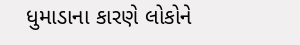ધુમાડાના કારણે લોકોને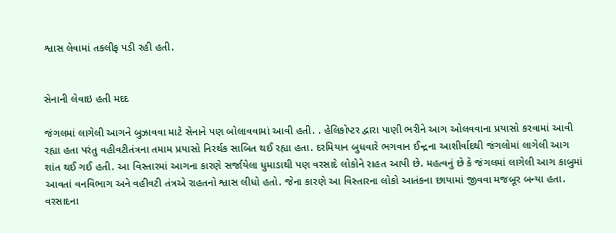શ્વાસ લેવામાં તકલીફ પડી રહી હતી.


સેનાની લેવાઇ હતી મદદ

જંગલમાં લાગેલી આગને બુઝાવવા માટે સેનાને પણ બોલાવવામાં આવી હતી. . હેલિકોપ્ટર દ્વારા પાણી ભરીને આગ ઓલવવાના પ્રયાસો કરવામાં આવી રહ્યા હતા પરંતુ વહીવટીતંત્રના તમામ પ્રયાસો નિરર્થક સાબિત થઈ રહ્યા હતા. દરમિયાન બુધવારે ભગવાન ઈન્દ્રના આશીર્વાદથી જંગલોમાં લાગેલી આગ શાંત થઈ ગઈ હતી. આ વિસ્તારમાં આગના કારણે સર્જાયેલા ધુમાડાથી પણ વરસાદે લોકોને રાહત આપી છે. મહત્વનું છે કે જંગલમાં લાગેલી આગ કાબુમાં આવતાં વનવિભાગ અને વહીવટી તંત્રએ રાહતનો શ્વાસ લીધો હતો. જેના કારણે આ વિસ્તારના લોકો આતંકના છાયામાં જીવવા મજબૂર બન્યા હતા. વરસાદના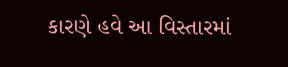કારણે હવે આ વિસ્તારમાં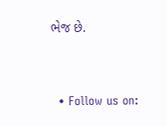ભેજ છે.


  • Follow us on: